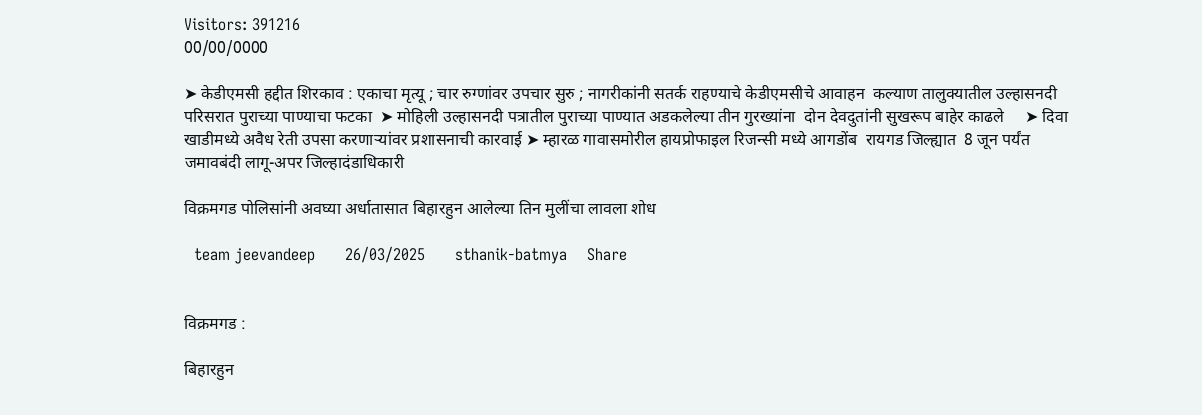Visitors: 391216
00/00/0000

➤ केडीएमसी हद्दीत शिरकाव : एकाचा मृत्यू ; चार रुग्णांवर उपचार सुरु ; नागरीकांनी सतर्क राहण्याचे केडीएमसीचे आवाहन  कल्याण तालुक्यातील उल्हासनदी परिसरात पुराच्या पाण्याचा फटका  ➤ मोहिली उल्हासनदी पत्रातील पुराच्या पाण्यात अडकलेल्या तीन गुरख्यांना  दोन देवदुतांनी सुखरूप बाहेर काढले     ➤ दिवा खाडीमध्ये अवैध रेती उपसा करणाऱ्यांवर प्रशासनाची कारवाई ➤ म्हारळ गावासमोरील हायप्रोफाइल रिजन्सी मध्ये आगडोंब  रायगड जिल्ह्यात  8 जून पर्यंत जमावबंदी लागू-अपर जिल्हादंडाधिकारी

विक्रमगड पोलिसांनी अवघ्या अर्धातासात बिहारहुन आलेल्या तिन मुलींचा लावला शोध

  team jeevandeep      26/03/2025      sthanik-batmya    Share


विक्रमगड :

बिहारहुन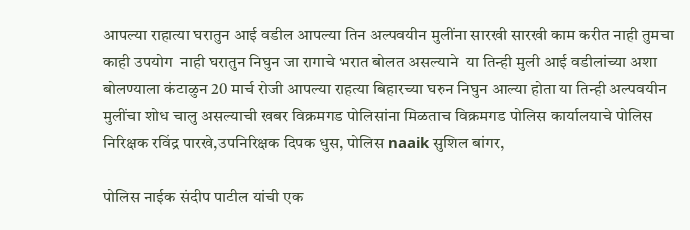आपल्या राहात्या घरातुन आई वडील आपल्या तिन अल्पवयीन मुलींना सारखी सारखी काम करीत नाही तुमचा काही उपयोग  नाही घरातुन निघुन जा रागाचे भरात बोलत असल्याने  या तिन्ही मुली आई वडीलांच्या अशा बोलण्याला कंटाळुन 20 मार्च रोजी आपल्या राहत्या बिहारच्या घरुन निघुन आल्या होता या तिन्ही अल्पवयीन मुलींचा शोध चालु असल्याची खबर विक्रमगड पोलिसांना मिळताच विक्रमगड पोलिस कार्यालयाचे पोलिस निरिक्षक रविंद्र पारखे,उपनिरिक्षक दिपक धुस, पोलिस naaik सुशिल बांगर,

पोलिस नाईक संदीप पाटील यांची एक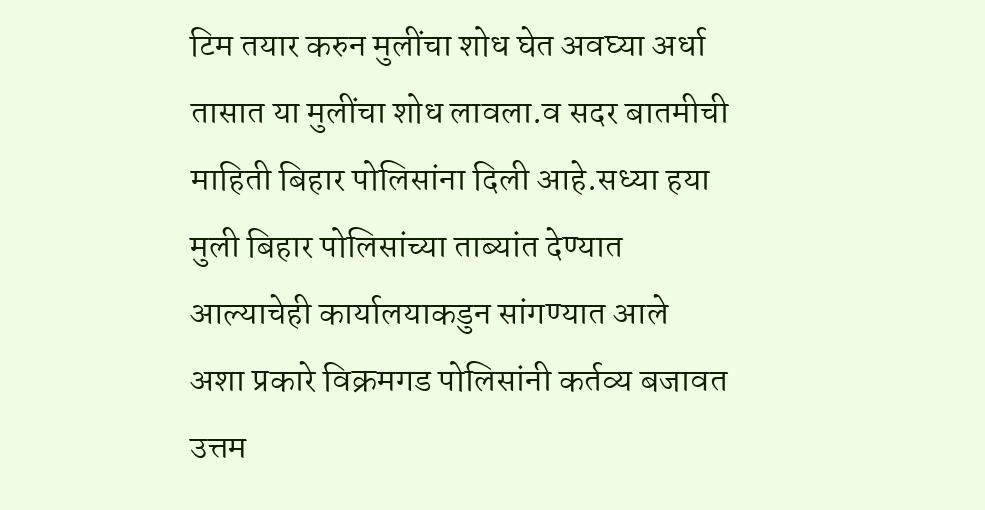टिम तयार करुन मुलींचा शोध घेत अवघ्या अर्धा तासात या मुलींचा शोध लावला.व सदर बातमीची माहिती बिहार पोलिसांना दिली आहे.सध्या हया मुली बिहार पोलिसांच्या ताब्यांत देण्यात आल्याचेही कार्यालयाकडुन सांगण्यात आले अशा प्रकारे विक्रमगड पोलिसांनी कर्तव्य बजावत उत्तम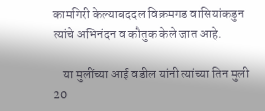कामगिरी केल्याबददल विक्रमगड वासियांकडुन त्यांचे अभिनंदन व कौतुक केले जात आहे.

    या मुलींच्या आई वडील यांनी त्यांच्या तिन मुली 20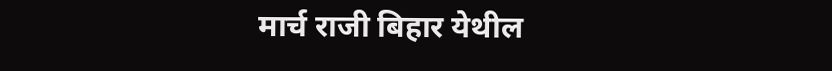मार्च राजी बिहार येथील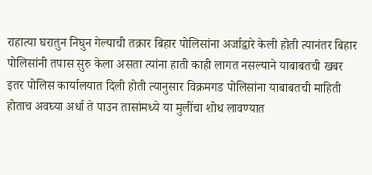राहात्या घरातुन निघुन गेल्याची तक्रार बिहार पोलिसांना अर्जाद्वारे केली होती त्यानंतर बिहार पोलिसांनी तपास सुरु केला असता त्यांना हाती काही लागत नसल्याने याबाबतची खबर इतर पोलिस कार्यालयात दिली होती त्यानुसार विक्रमगड पोलिसांना याबाबतची माहिती होताच अवघ्या अर्धा ते पाउन तासांमध्ये या मुलींचा शोध लावण्यात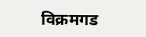विक्रमगड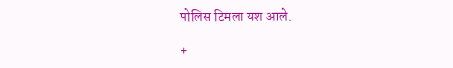पोलिस टिमला यश आले.

+